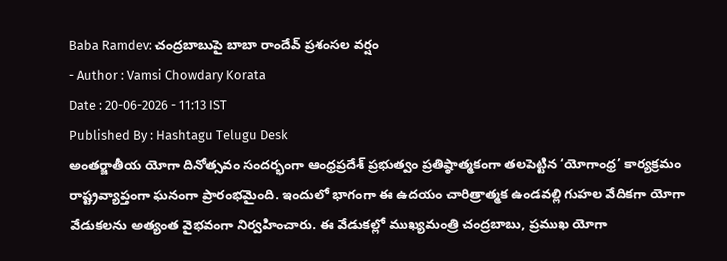Baba Ramdev: చంద్రబాబుపై బాబా రాందేవ్ ప్రశంసల వర్షం
- Author : Vamsi Chowdary Korata
Date : 20-06-2026 - 11:13 IST
Published By : Hashtagu Telugu Desk
అంతర్జాతీయ యోగా దినోత్సవం సందర్భంగా ఆంధ్రప్రదేశ్ ప్రభుత్వం ప్రతిష్ఠాత్మకంగా తలపెట్టిన ‘యోగాంధ్ర’ కార్యక్రమం రాష్ట్రవ్యాప్తంగా ఘనంగా ప్రారంభమైంది. ఇందులో భాగంగా ఈ ఉదయం చారిత్రాత్మక ఉండవల్లి గుహల వేదికగా యోగా వేడుకలను అత్యంత వైభవంగా నిర్వహించారు. ఈ వేడుకల్లో ముఖ్యమంత్రి చంద్రబాబు, ప్రముఖ యోగా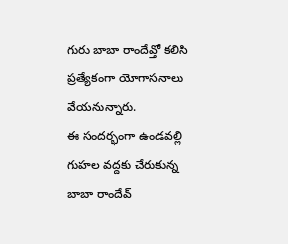గురు బాబా రాందేవ్తో కలిసి ప్రత్యేకంగా యోగాసనాలు వేయనున్నారు.
ఈ సందర్భంగా ఉండవల్లి గుహల వద్దకు చేరుకున్న బాబా రాందేవ్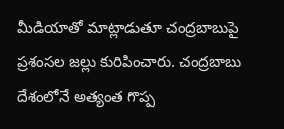మీడియాతో మాట్లాడుతూ చంద్రబాబుపై ప్రశంసల జల్లు కురిపించారు. చంద్రబాబు దేశంలోనే అత్యంత గొప్ప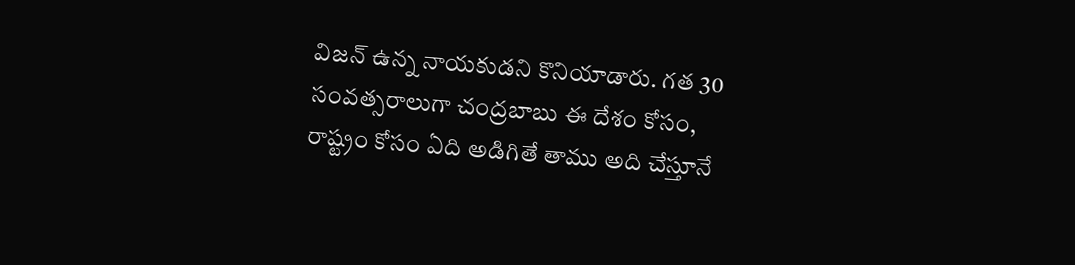విజన్ ఉన్న నాయకుడని కొనియాడారు. గత 30 సంవత్సరాలుగా చంద్రబాబు ఈ దేశం కోసం, రాష్ట్రం కోసం ఏది అడిగితే తాము అది చేస్తూనే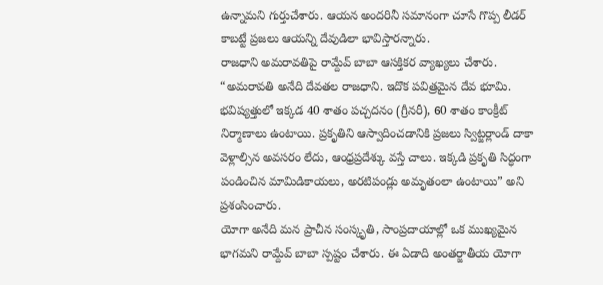ఉన్నామని గుర్తుచేశారు. ఆయన అందరినీ సమానంగా చూసే గొప్ప లీడర్ కాబట్టే ప్రజలు ఆయన్ని దేవుడిలా భావిస్తారన్నారు.
రాజధాని అమరావతిపై రామ్దేవ్ బాబా ఆసక్తికర వ్యాఖ్యలు చేశారు. “అమరావతి అనేది దేవతల రాజధాని. ఇదొక పవిత్రమైన దేవ భూమి. భవిష్యత్తులో ఇక్కడ 40 శాతం పచ్చదనం (గ్రీనరీ), 60 శాతం కాంక్రీట్ నిర్మాణాలు ఉంటాయి. ప్రకృతిని ఆస్వాదించడానికి ప్రజలు స్విట్జర్లాండ్ దాకా వెళ్లాల్సిన అవసరం లేదు, ఆంధ్రప్రదేశ్కు వస్తే చాలు. ఇక్కడి ప్రకృతి సిద్ధంగా పండించిన మామిడికాయలు, అరటిపండ్లు అమృతంలా ఉంటాయి” అని ప్రశంసించారు.
యోగా అనేది మన ప్రాచీన సంస్కృతి, సాంప్రదాయాల్లో ఒక ముఖ్యమైన భాగమని రామ్దేవ్ బాబా స్పష్టం చేశారు. ఈ ఏడాది అంతర్జాతీయ యోగా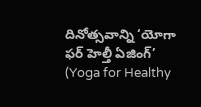దినోత్సవాన్ని ‘యోగా ఫర్ హెల్తీ ఏజింగ్’ (Yoga for Healthy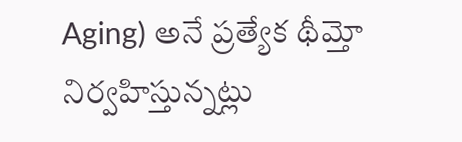Aging) అనే ప్రత్యేక థీమ్తో నిర్వహిస్తున్నట్లు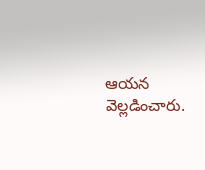ఆయన వెల్లడించారు.